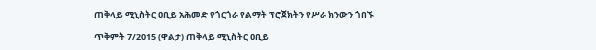ጠቅላይ ሚኒስትር ዐቢይ አሕመድ የጎርጎራ የልማት ፕሮጀክትን የሥራ ክንውን ጎበኙ

ጥቅምት 7/2015 (ዋልታ) ጠቅላይ ሚኒስትር ዐቢይ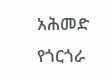አሕመድ የጎርጎራ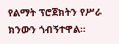የልማት ፕሮጀክትን የሥራ ክንውን ጎብኝተዋል።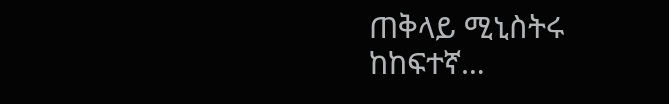ጠቅላይ ሚኒስትሩ ከከፍተኛ…